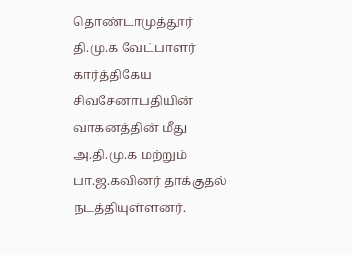தொண்டாமுத்தூர் தி.மு.க வேட்பாளர் கார்த்திகேய சிவசேனாபதியின் வாகனத்தின் மீது அ.தி.மு.க மற்றும் பா.ஜ.கவினர் தாக்குதல் நடத்தியுள்ளனர்.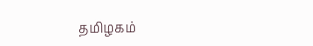தமிழகம்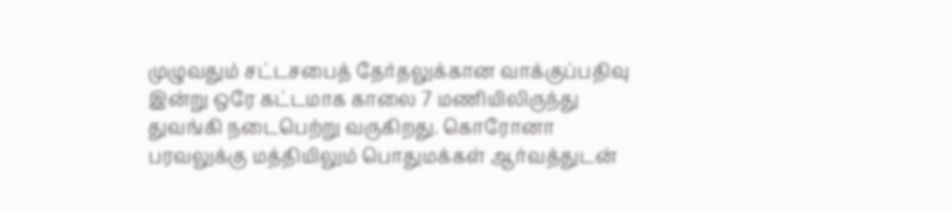முழுவதும் சட்டசபைத் தேர்தலுக்கான வாக்குப்பதிவு இன்று ஒரே கட்டமாக காலை 7 மணியிலிருந்து துவங்கி நடைபெற்று வருகிறது. கொரோனா பரவலுக்கு மத்தியிலும் பொதுமக்கள் ஆர்வத்துடன்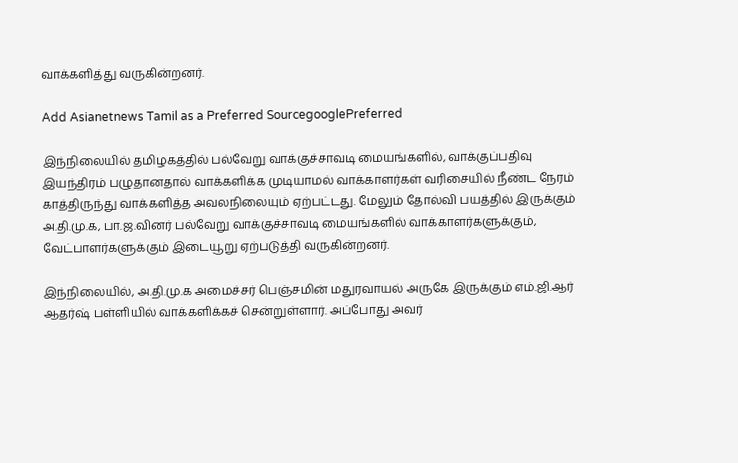வாக்களித்து வருகின்றனர்.

Add Asianetnews Tamil as a Preferred SourcegooglePreferred

இந்நிலையில் தமிழகத்தில் பல்வேறு வாக்குச்சாவடி மையங்களில், வாக்குப்பதிவு இயந்திரம் பழுதானதால் வாக்களிக்க முடியாமல் வாக்காளர்கள் வரிசையில் நீண்ட நேரம் காத்திருந்து வாக்களித்த அவலநிலையும் ஏற்பட்டது. மேலும் தோல்வி பயத்தில் இருக்கும் அ.தி.மு.க, பா.ஜ.வினர் பல்வேறு வாக்குச்சாவடி மையங்களில் வாக்காளர்களுக்கும், வேட்பாளர்களுக்கும் இடையூறு ஏற்படுத்தி வருகின்றனர்.

இந்நிலையில், அ.தி.மு.க அமைச்சர் பெஞ்சமின் மதுரவாயல் அருகே இருக்கும் எம்.ஜி.ஆர் ஆதர்ஷ் பள்ளியில் வாக்களிக்கச் சென்றுள்ளார். அப்போது அவர்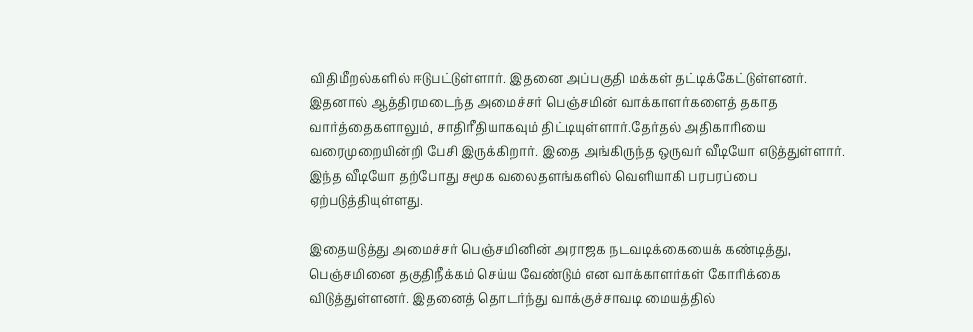விதிமீறல்களில் ஈடுபட்டுள்ளார். இதனை அப்பகுதி மக்கள் தட்டிக்கேட்டுள்ளனர். இதனால் ஆத்திரமடைந்த அமைச்சர் பெஞ்சமின் வாக்காளர்களைத் தகாத வார்த்தைகளாலும், சாதிரீதியாகவும் திட்டியுள்ளார்.தேர்தல் அதிகாரியை வரைமுறையின்றி பேசி இருக்கிறார். இதை அங்கிருந்த ஒருவர் வீடியோ எடுத்துள்ளார். இந்த வீடியோ தற்போது சமூக வலைதளங்களில் வெளியாகி பரபரப்பை ஏற்படுத்தியுள்ளது.

இதையடுத்து அமைச்சர் பெஞ்சமினின் அராஜக நடவடிக்கையைக் கண்டித்து, பெஞ்சமினை தகுதிநீக்கம் செய்ய வேண்டும் என வாக்காளர்கள் கோரிக்கை விடுத்துள்ளனர். இதனைத் தொடர்ந்து வாக்குச்சாவடி மையத்தில்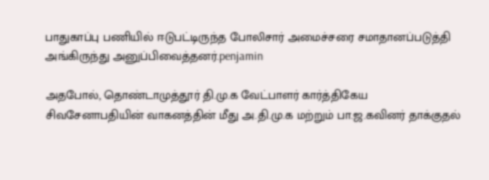பாதுகாப்பு பணியில் ஈடுபட்டிருந்த போலிசார் அமைச்சரை சமாதானப்படுத்தி அங்கிருந்து அனுப்பிவைத்தனர்.penjamin

அதபோல், தொண்டாமுத்தூர் தி.மு.க வேட்பாளர் கார்த்திகேய சிவசேனாபதியின் வாகனத்தின் மீது அ.தி.மு.க மற்றும் பா.ஜ.கவினர் தாக்குதல்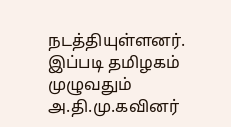நடத்தியுள்ளனர். இப்படி தமிழகம் முழுவதும் அ.தி.மு.கவினர்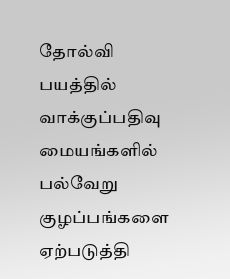தோல்வி பயத்தில் வாக்குப்பதிவு மையங்களில் பல்வேறு குழப்பங்களை ஏற்படுத்தி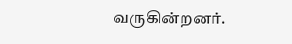வருகின்றனர்.